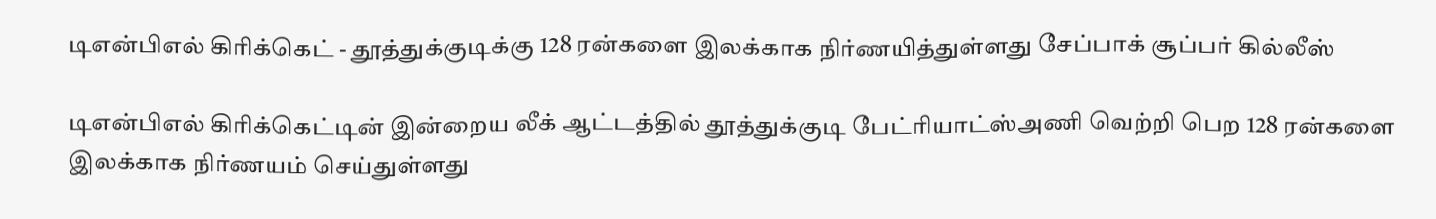டிஎன்பிஎல் கிரிக்கெட் - தூத்துக்குடிக்கு 128 ரன்களை இலக்காக நிர்ணயித்துள்ளது சேப்பாக் சூப்பர் கில்லீஸ்

டிஎன்பிஎல் கிரிக்கெட்டின் இன்றைய லீக் ஆட்டத்தில் தூத்துக்குடி பேட்ரியாட்ஸ்அணி வெற்றி பெற 128 ரன்களை இலக்காக நிர்ணயம் செய்துள்ளது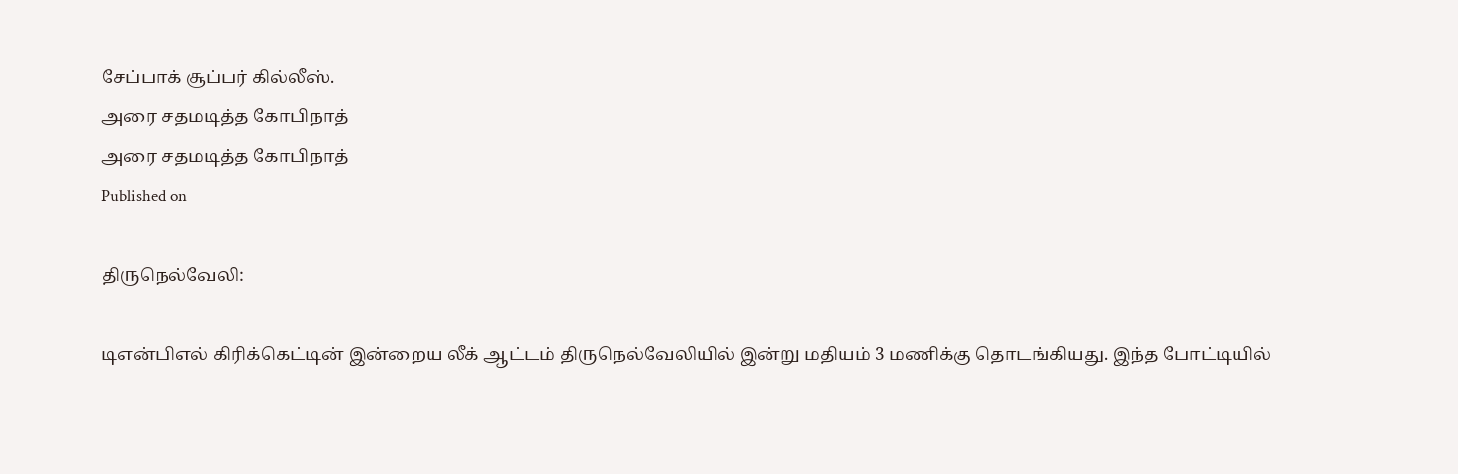சேப்பாக் சூப்பர் கில்லீஸ்.
அரை சதமடித்த கோபிநாத்
அரை சதமடித்த கோபிநாத்
Published on

திருநெல்வேலி:

டிஎன்பிஎல் கிரிக்கெட்டின் இன்றைய லீக் ஆட்டம் திருநெல்வேலியில் இன்று மதியம் 3 மணிக்கு தொடங்கியது. இந்த போட்டியில்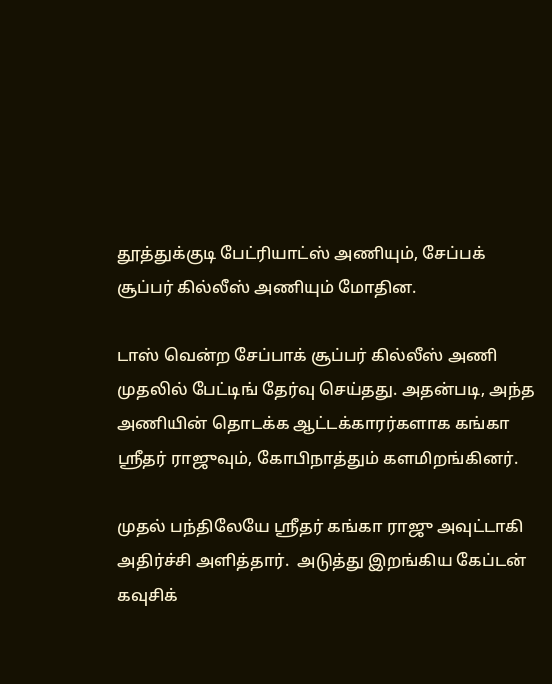தூத்துக்குடி பேட்ரியாட்ஸ் அணியும், சேப்பக் சூப்பர் கில்லீஸ் அணியும் மோதின.

டாஸ் வென்ற சேப்பாக் சூப்பர் கில்லீஸ் அணி முதலில் பேட்டிங் தேர்வு செய்தது. அதன்படி, அந்த அணியின் தொடக்க ஆட்டக்காரர்களாக கங்கா ஸ்ரீதர் ராஜுவும், கோபிநாத்தும் களமிறங்கினர்.

முதல் பந்திலேயே ஸ்ரீதர் கங்கா ராஜு அவுட்டாகி அதிர்ச்சி அளித்தார்.  அடுத்து இறங்கிய கேப்டன் கவுசிக்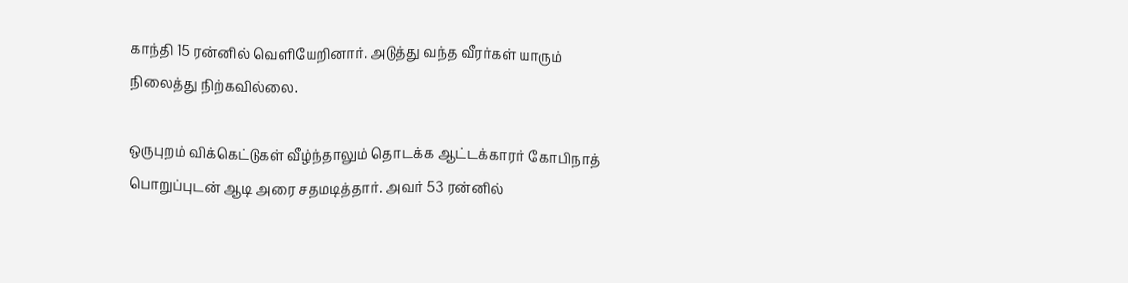காந்தி 15 ரன்னில் வெளியேறினார். அடுத்து வந்த வீரர்கள் யாரும் நிலைத்து நிற்கவில்லை.

ஒருபுறம் விக்கெட்டுகள் வீழ்ந்தாலும் தொடக்க ஆட்டக்காரர் கோபிநாத் பொறுப்புடன் ஆடி அரை சதமடித்தார். அவர் 53 ரன்னில்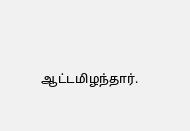ஆட்டமிழந்தார்.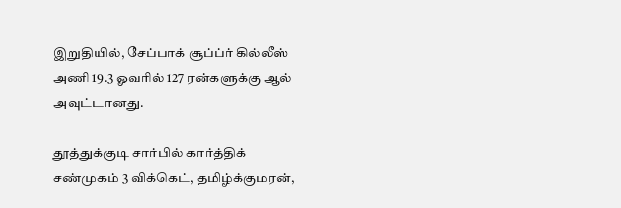இறுதியில், சேப்பாக் சூப்ப்ர் கில்லீஸ் அணி 19.3 ஓவரில் 127 ரன்களுக்கு ஆல் அவுட்டானது.

தூத்துக்குடி சார்பில் கார்த்திக் சண்முகம் 3 விக்கெட், தமிழ்க்குமரன்,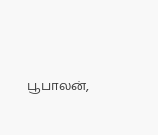பூபாலன்,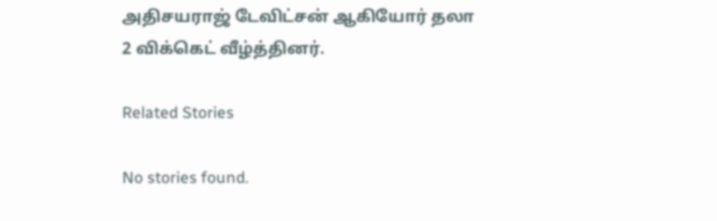அதிசயராஜ் டேவிட்சன் ஆகியோர் தலா 2 விக்கெட் வீழ்த்தினர்.

Related Stories

No stories found.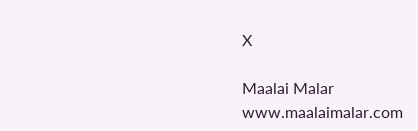X

Maalai Malar
www.maalaimalar.com